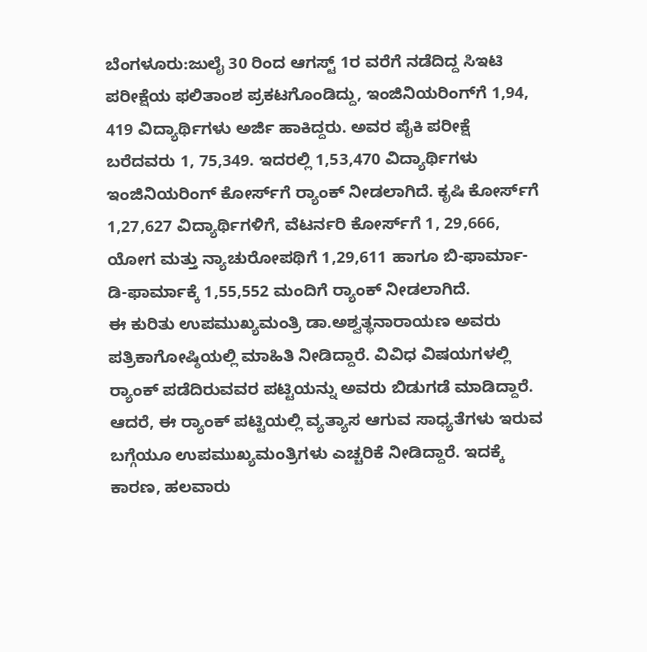ಬೆಂಗಳೂರು:ಜುಲೈ 30 ರಿಂದ ಆಗಸ್ಟ್‌ 1ರ ವರೆಗೆ ನಡೆದಿದ್ದ ಸಿಇಟಿ ಪರೀಕ್ಷೆಯ ಫಲಿತಾಂಶ ಪ್ರಕಟಗೊಂಡಿದ್ದು, ಇಂಜಿನಿಯರಿಂಗ್‌ಗೆ 1,94, 419 ವಿದ್ಯಾರ್ಥಿಗಳು ಅರ್ಜಿ ಹಾಕಿದ್ದರು. ಅವರ ಪೈಕಿ ಪರೀಕ್ಷೆ ಬರೆದವರು 1, 75,349. ಇದರಲ್ಲಿ 1,53,470 ವಿದ್ಯಾರ್ಥಿಗಳು ಇಂಜಿನಿಯರಿಂಗ್‌ ಕೋರ್ಸ್‌ಗೆ ರ್‍ಯಾಂಕ್‌ ನೀಡಲಾಗಿದೆ. ಕೃಷಿ ಕೋರ್ಸ್‌ಗೆ 1,27,627 ವಿದ್ಯಾರ್ಥಿಗಳಿಗೆ, ವೆಟರ್ನರಿ ಕೋರ್ಸ್‌ಗೆ 1, 29,666, ಯೋಗ ಮತ್ತು ನ್ಯಾಚುರೋಪಥಿಗೆ 1,29,611 ಹಾಗೂ ಬಿ-ಫಾರ್ಮಾ- ಡಿ-ಫಾರ್ಮಾಕ್ಕೆ 1,55,552 ಮಂದಿಗೆ ರ್‍ಯಾಂಕ್‌ ನೀಡಲಾಗಿದೆ.
ಈ ಕುರಿತು ಉಪಮುಖ್ಯಮಂತ್ರಿ ಡಾ.ಅಶ್ವತ್ಥನಾರಾಯಣ ಅವರು ಪತ್ರಿಕಾಗೋಷ್ಠಿಯಲ್ಲಿ ಮಾಹಿತಿ ನೀಡಿದ್ದಾರೆ. ವಿವಿಧ ವಿಷಯಗಳಲ್ಲಿ ರ್‍ಯಾಂಕ್‌ ಪಡೆದಿರುವವರ ಪಟ್ಟಿಯನ್ನು ಅವರು ಬಿಡುಗಡೆ ಮಾಡಿದ್ದಾರೆ.
ಆದರೆ, ಈ ರ್‍ಯಾಂಕ್‌ ಪಟ್ಟಿಯಲ್ಲಿ ವ್ಯತ್ಯಾಸ ಆಗುವ ಸಾಧ್ಯತೆಗಳು ಇರುವ ಬಗ್ಗೆಯೂ ಉಪಮುಖ್ಯಮಂತ್ರಿಗಳು ಎಚ್ಚರಿಕೆ ನೀಡಿದ್ದಾರೆ. ಇದಕ್ಕೆ ಕಾರಣ, ಹಲವಾರು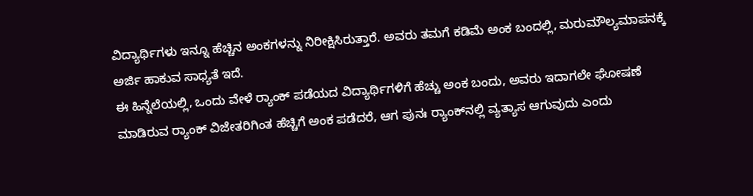ವಿದ್ಯಾರ್ಥಿಗಳು ಇನ್ನೂ ಹೆಚ್ಚಿನ ಅಂಕಗಳನ್ನು ನಿರೀಕ್ಷಿಸಿರುತ್ತಾರೆ. ಅವರು ತಮಗೆ ಕಡಿಮೆ ಅಂಕ ಬಂದಲ್ಲಿ, ಮರುಮೌಲ್ಯಮಾಪನಕ್ಕೆ ಅರ್ಜಿ ಹಾಕುವ ಸಾಧ್ಯತೆ ಇದೆ.
ಈ ಹಿನ್ನೆಲೆಯಲ್ಲಿ, ಒಂದು ವೇಳೆ ರ್‍ಯಾಂಕ್‌ ಪಡೆಯದ ವಿದ್ಯಾರ್ಥಿಗಳಿಗೆ ಹೆಚ್ಚು ಅಂಕ ಬಂದು, ಅವರು ಇದಾಗಲೇ ಘೋಷಣೆ ಮಾಡಿರುವ ರ್‍ಯಾಂಕ್‌ ವಿಜೇತರಿಗಿಂತ ಹೆಚ್ಚಿಗೆ ಅಂಕ ಪಡೆದರೆ, ಆಗ ಪುನಃ ರ್‍ಯಾಂಕ್‌ನಲ್ಲಿ ವ್ಯತ್ಯಾಸ ಆಗುವುದು ಎಂದು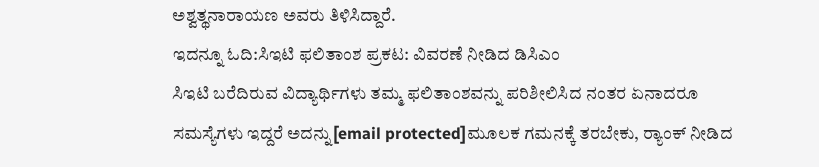ಅಶ್ವತ್ಥನಾರಾಯಣ ಅವರು ತಿಳಿಸಿದ್ದಾರೆ.
ಇದನ್ನೂ ಓದಿ:ಸಿಇಟಿ ಫಲಿತಾಂಶ ಪ್ರಕಟ: ವಿವರಣೆ ನೀಡಿದ ಡಿಸಿಎಂ
ಸಿಇಟಿ ಬರೆದಿರುವ ವಿದ್ಯಾರ್ಥಿಗಳು ತಮ್ಮ ಫಲಿತಾಂಶವನ್ನು ಪರಿಶೀಲಿಸಿದ ನಂತರ ಏನಾದರೂ ಸಮಸ್ಯೆಗಳು ಇದ್ದರೆ ಅದನ್ನು[email protected]ಮೂಲಕ ಗಮನಕ್ಕೆ ತರಬೇಕು, ರ್‍ಯಾಂಕ್‌ ನೀಡಿದ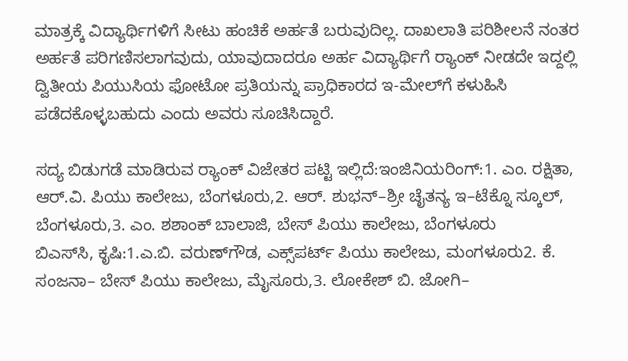ಮಾತ್ರಕ್ಕೆ ವಿದ್ಯಾರ್ಥಿಗಳಿಗೆ ಸೀಟು ಹಂಚಿಕೆ ಅರ್ಹತೆ ಬರುವುದಿಲ್ಲ. ದಾಖಲಾತಿ ಪರಿಶೀಲನೆ ನಂತರ ಅರ್ಹತೆ ಪರಿಗಣಿಸಲಾಗವುದು, ಯಾವುದಾದರೂ ಅರ್ಹ ವಿದ್ಯಾರ್ಥಿಗೆ ರ್‍ಯಾಂಕ್‌ ನೀಡದೇ ಇದ್ದಲ್ಲಿ ದ್ವಿತೀಯ ಪಿಯುಸಿಯ ಫೋಟೋ ಪ್ರತಿಯನ್ನು ಪ್ರಾಧಿಕಾರದ ಇ-ಮೇಲ್‌ಗೆ ಕಳುಹಿಸಿ ಪಡೆದಕೊಳ್ಳಬಹುದು ಎಂದು ಅವರು ಸೂಚಿಸಿದ್ದಾರೆ.

ಸದ್ಯ ಬಿಡುಗಡೆ ಮಾಡಿರುವ ರ್‍ಯಾಂಕ್ ವಿಜೇತರ ಪಟ್ಟಿ ಇಲ್ಲಿದೆ:ಇಂಜಿನಿಯರಿಂಗ್:1. ಎಂ. ರಕ್ಷಿತಾ, ಆರ್.ವಿ. ಪಿಯು ಕಾಲೇಜು, ಬೆಂಗಳೂರು,2. ಆರ್. ಶುಭನ್‌–ಶ್ರೀ ಚೈತನ್ಯ ಇ–ಟೆಕ್ನೊ ಸ್ಕೂಲ್‌, ಬೆಂಗಳೂರು,3. ಎಂ. ಶಶಾಂಕ್‌ ಬಾಲಾಜಿ, ಬೇಸ್‌ ಪಿಯು ಕಾಲೇಜು, ಬೆಂಗಳೂರು
ಬಿಎಸ್‌ಸಿ, ಕೃಷಿ:1.ಎ.ಬಿ. ವರುಣ್‌ಗೌಡ, ಎಕ್ಸ್‌ಪರ್ಟ್‌ ಪಿಯು ಕಾಲೇಜು, ಮಂಗಳೂರು2. ಕೆ. ಸಂಜನಾ– ಬೇಸ್‌ ಪಿಯು ಕಾಲೇಜು, ಮೈಸೂರು,3. ಲೋಕೇಶ್‌ ಬಿ. ಜೋಗಿ–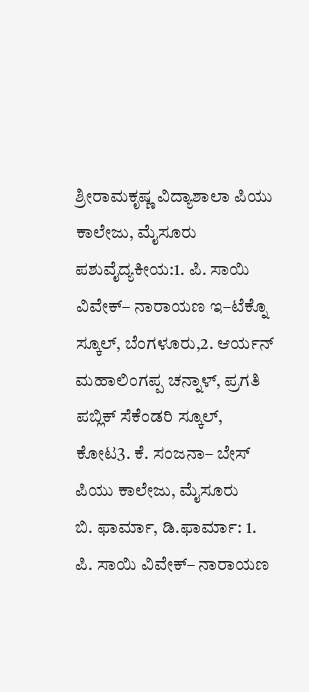ಶ್ರೀರಾಮಕೃಷ್ಣ ವಿದ್ಯಾಶಾಲಾ ಪಿಯು ಕಾಲೇಜು, ಮೈಸೂರು
ಪಶುವೈದ್ಯಕೀಯ:1. ಪಿ. ಸಾಯಿ ವಿವೇಕ್– ನಾರಾಯಣ ಇ–ಟೆಕ್ನೊ ಸ್ಕೂಲ್‌, ಬೆಂಗಳೂರು,2. ಆರ್ಯನ್‌ ಮಹಾಲಿಂಗಪ್ಪ ಚನ್ನಾಳ್, ಪ್ರಗತಿ ಪಬ್ಲಿಕ್‌ ಸೆಕೆಂಡರಿ ಸ್ಕೂಲ್, ಕೋಟ3. ಕೆ. ಸಂಜನಾ– ಬೇಸ್‌ ಪಿಯು ಕಾಲೇಜು, ಮೈಸೂರು
ಬಿ. ಫಾರ್ಮಾ, ಡಿ.ಫಾರ್ಮಾ: 1. ಪಿ. ಸಾಯಿ ವಿವೇಕ್– ನಾರಾಯಣ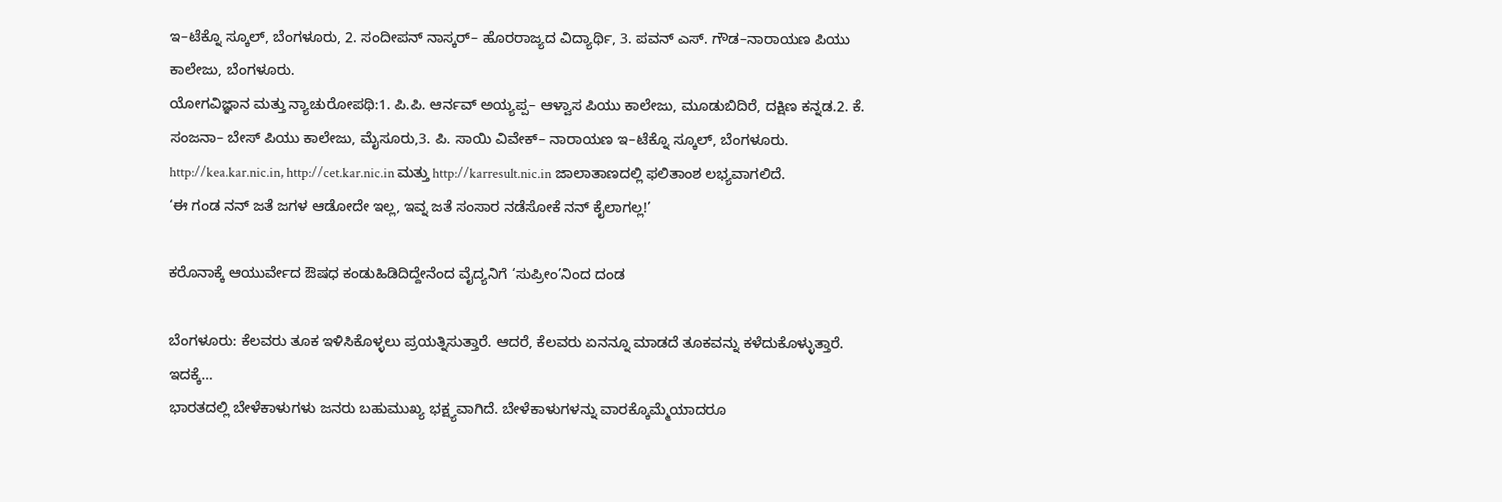ಇ–ಟೆಕ್ನೊ ಸ್ಕೂಲ್‌, ಬೆಂಗಳೂರು, 2. ಸಂದೀಪನ್‌ ನಾಸ್ಕರ್– ಹೊರರಾಜ್ಯದ ವಿದ್ಯಾರ್ಥಿ, 3. ಪವನ್ ಎಸ್. ಗೌಡ–ನಾರಾಯಣ ಪಿಯು ಕಾಲೇಜು, ಬೆಂಗಳೂರು.
ಯೋಗವಿಜ್ಞಾನ ಮತ್ತು ನ್ಯಾಚುರೋಪಥಿ:1. ಪಿ.ಪಿ. ಆರ್ನವ್‌ ಅಯ್ಯಪ್ಪ– ಆಳ್ವಾಸ ಪಿಯು ಕಾಲೇಜು, ಮೂಡುಬಿದಿರೆ, ದಕ್ಷಿಣ ಕನ್ನಡ.2. ಕೆ. ಸಂಜನಾ– ಬೇಸ್‌ ಪಿಯು ಕಾಲೇಜು, ಮೈಸೂರು,3. ಪಿ. ಸಾಯಿ ವಿವೇಕ್– ನಾರಾಯಣ ಇ–ಟೆಕ್ನೊ ಸ್ಕೂಲ್‌, ಬೆಂಗಳೂರು.
http://kea.kar.nic.in, http://cet.kar.nic.in ಮತ್ತು http://karresult.nic.in ಜಾಲಾತಾಣದಲ್ಲಿ ಫಲಿತಾಂಶ ಲಭ್ಯವಾಗಲಿದೆ.
‘ಈ ಗಂಡ ನನ್ ಜತೆ ಜಗಳ ಆಡೋದೇ ಇಲ್ಲ, ಇವ್ನ ಜತೆ ಸಂಸಾರ ನಡೆಸೋಕೆ ನನ್ ಕೈಲಾಗಲ್ಲ!’

ಕರೊನಾಕ್ಕೆ ಆಯುರ್ವೇದ ಔಷಧ ಕಂಡುಹಿಡಿದಿದ್ದೇನೆಂದ ವೈದ್ಯನಿಗೆ ‘ಸುಪ್ರೀಂ’ನಿಂದ ದಂಡ

ಬೆಂಗಳೂರು: ಕೆಲವರು ತೂಕ ಇಳಿಸಿಕೊಳ್ಳಲು ಪ್ರಯತ್ನಿಸುತ್ತಾರೆ. ಆದರೆ, ಕೆಲವರು ಏನನ್ನೂ ಮಾಡದೆ ತೂಕವನ್ನು ಕಳೆದುಕೊಳ್ಳುತ್ತಾರೆ. ಇದಕ್ಕೆ…
ಭಾರತದಲ್ಲಿ ಬೇಳೆಕಾಳುಗಳು ಜನರು ಬಹುಮುಖ್ಯ ಭಕ್ಷ್ಯವಾಗಿದೆ. ಬೇಳೆಕಾಳುಗಳನ್ನು ವಾರಕ್ಕೊಮ್ಮೆಯಾದರೂ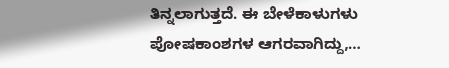ತಿನ್ನಲಾಗುತ್ತದೆ. ಈ ಬೇಳೆಕಾಳುಗಳು ಪೋಷಕಾಂಶಗಳ ಆಗರವಾಗಿದ್ದು,…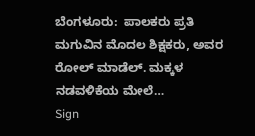ಬೆಂಗಳೂರು:  ಪಾಲಕರು ಪ್ರತಿ ಮಗುವಿನ ಮೊದಲ ಶಿಕ್ಷಕರು, ಅವರ ರೋಲ್ ಮಾಡೆಲ್. ಮಕ್ಕಳ ನಡವಳಿಕೆಯ ಮೇಲೆ…
Sign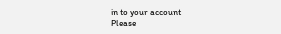in to your account
Please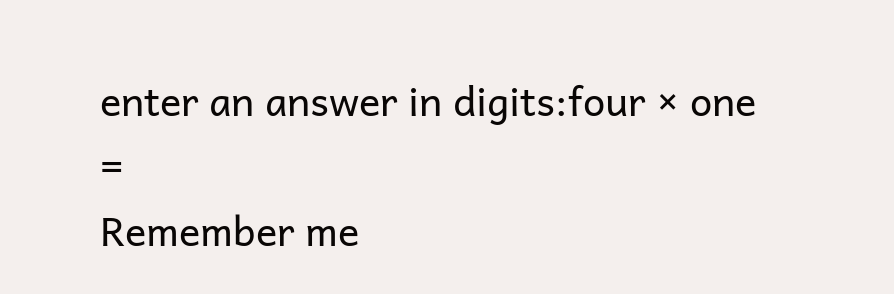enter an answer in digits:four × one =
Remember me